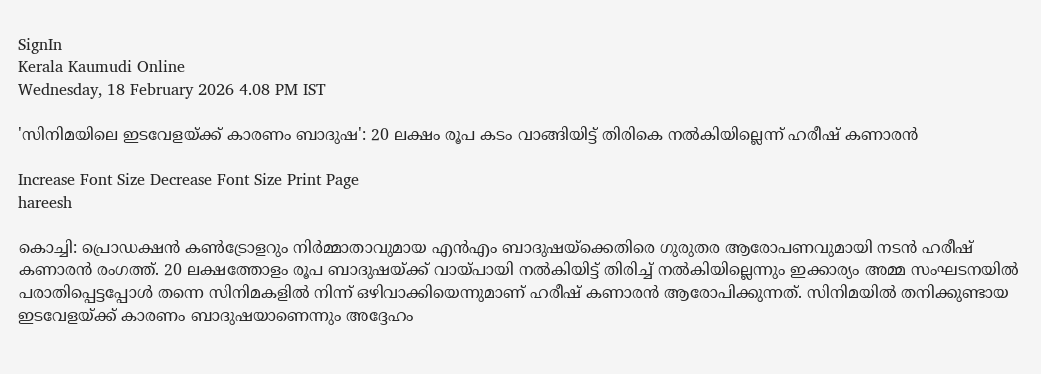SignIn
Kerala Kaumudi Online
Wednesday, 18 February 2026 4.08 PM IST

'സിനിമയിലെ ഇടവേളയ്ക്ക് കാരണം ബാദുഷ': 20 ലക്ഷം രൂപ കടം വാങ്ങിയിട്ട് തിരികെ നൽകിയില്ലെന്ന് ഹരീഷ് കണാരൻ

Increase Font Size Decrease Font Size Print Page
hareesh

കൊച്ചി: പ്രൊഡക്ഷൻ കൺട്രോളറും നിർമ്മാതാവുമായ എൻഎം ബാദുഷയ്‌ക്കെതിരെ ഗുരുതര ആരോപണവുമായി നടൻ ഹരീഷ് കണാരൻ രംഗത്ത്. 20 ലക്ഷത്തോളം രൂപ ബാദുഷയ്ക്ക് വായ്പായി നൽകിയിട്ട് തിരിച്ച് നൽകിയില്ലെന്നും ഇക്കാര്യം അമ്മ സംഘടനയിൽ പരാതിപ്പെട്ടപ്പോൾ തന്നെ സിനിമകളിൽ നിന്ന് ഒഴിവാക്കിയെന്നുമാണ് ഹരീഷ് കണാരൻ ആരോപിക്കുന്നത്. സിനിമയിൽ തനിക്കുണ്ടായ ഇടവേളയ്ക്ക് കാരണം ബാദുഷയാണെന്നും അദ്ദേഹം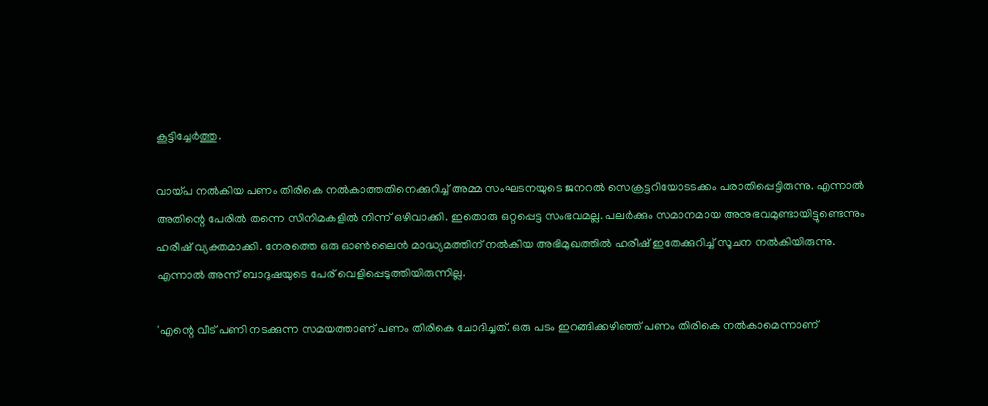കൂട്ടിച്ചേർത്തു.

വായ്പ നൽകിയ പണം തിരികെ നൽകാത്തതിനെക്കുറിച്ച് അമ്മ സംഘടനയുടെ ജനറൽ സെക്രട്ടറിയോടടക്കം പരാതിപ്പെട്ടിരുന്നു. എന്നാൽ അതിന്റെ പേരിൽ തന്നെ സിനിമകളിൽ നിന്ന് ഒഴിവാക്കി. ഇതൊരു ഒറ്റപ്പെട്ട സംഭവമല്ല. പലർക്കും സമാനമായ അനുഭവമുണ്ടായിട്ടുണ്ടെന്നും ഹരീഷ് വ്യക്തമാക്കി. നേരത്തെ ഒരു ഓൺലൈൻ മാദ്ധ്യമത്തിന് നൽകിയ അഭിമുഖത്തിൽ ഹരീഷ് ഇതേക്കുറിച്ച് സൂചന നൽകിയിരുന്നു. എന്നാൽ അന്ന് ബാദുഷയുടെ പേര് വെളിപ്പെടുത്തിയിരുന്നില്ല.

'എന്റെ വീട് പണി നടക്കുന്ന സമയത്താണ് പണം തിരികെ ചോദിച്ചത്. ഒരു പടം ഇറങ്ങിക്കഴിഞ്ഞ് പണം തിരികെ നൽകാമെന്നാണ്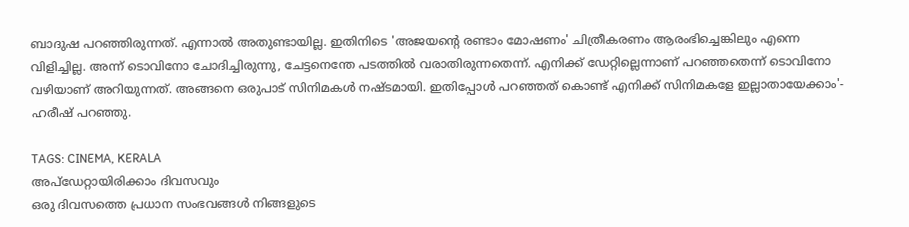ബാദുഷ പറഞ്ഞിരുന്നത്. എന്നാൽ അതുണ്ടായില്ല. ഇതിനിടെ 'അജയന്റെ രണ്ടാം മോഷണം' ചിത്രീകരണം ആരംഭിച്ചെങ്കിലും എന്നെ വിളിച്ചില്ല. അന്ന് ടൊവിനോ ചോദിച്ചിരുന്നു, ചേട്ടനെന്തേ പടത്തിൽ വരാതിരുന്നതെന്ന്. എനിക്ക് ഡേറ്റില്ലെന്നാണ് പറഞ്ഞതെന്ന് ടൊവിനോ വഴിയാണ് അറിയുന്നത്. അങ്ങനെ ഒരുപാട് സിനിമകൾ നഷ്ടമായി. ഇതിപ്പോൾ പറഞ്ഞത് കൊണ്ട് എനിക്ക് സിനിമകളേ ഇല്ലാതായേക്കാം'- ഹരീഷ് പറഞ്ഞു.

TAGS: CINEMA, KERALA
അപ്ഡേറ്റായിരിക്കാം ദിവസവും
ഒരു ദിവസത്തെ പ്രധാന സംഭവങ്ങൾ നിങ്ങളുടെ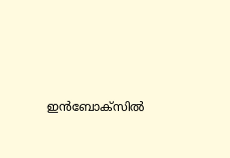ഇൻബോക്സിൽ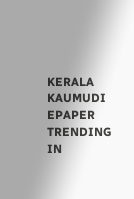KERALA KAUMUDI EPAPER
TRENDING IN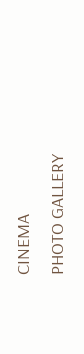CINEMA
PHOTO GALLERY